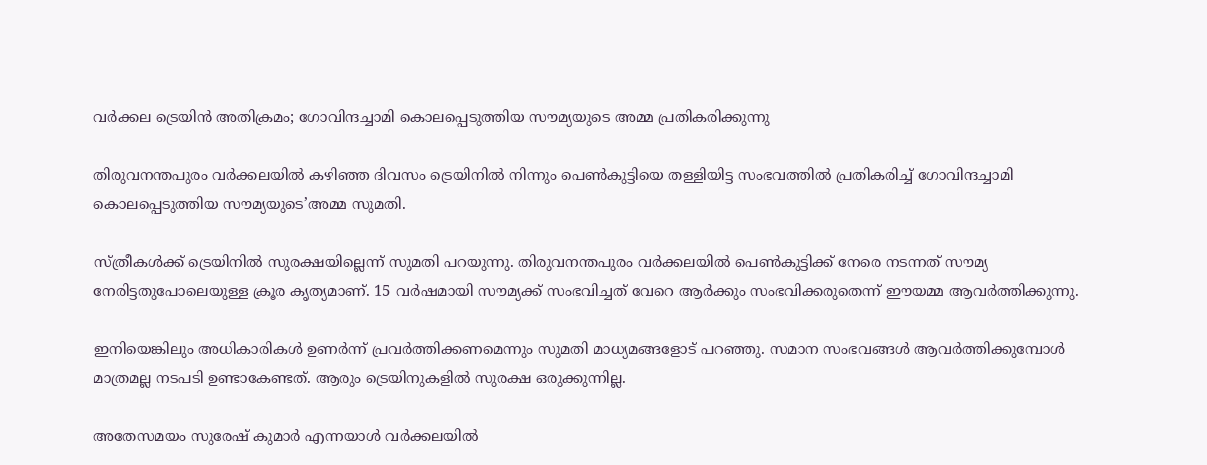വര്‍ക്കല ട്രെയിൻ അതിക്രമം; ഗോവിന്ദച്ചാമി കൊലപ്പെടുത്തിയ സൗമ്യയുടെ അമ്മ പ്രതികരിക്കുന്നു

തിരുവനന്തപുരം വര്‍ക്കലയില്‍ കഴിഞ്ഞ ദിവസം ട്രെയിനില്‍ നിന്നും പെണ്‍കുട്ടിയെ തള്ളിയിട്ട സംഭവത്തിൽ പ്രതികരിച്ച് ഗോവിന്ദച്ചാമി കൊലപ്പെടുത്തിയ സൗമ്യയുടെ’അമ്മ സുമതി.

സ്ത്രീകൾക്ക് ട്രെയിനിൽ സുരക്ഷയില്ലെന്ന് സുമതി പറയുന്നു. തിരുവനന്തപുരം വർക്കലയിൽ പെൺകുട്ടിക്ക് നേരെ നടന്നത് സൗമ്യ നേരിട്ടതുപോലെയുള്ള ക്രൂര കൃത്യമാണ്. 15 വർഷമായി സൗമ്യക്ക് സംഭവിച്ചത് വേറെ ആർക്കും സംഭവിക്കരുതെന്ന് ഈയമ്മ ആവർത്തിക്കുന്നു.

ഇനിയെങ്കിലും അധികാരികൾ ഉണർന്ന് പ്രവർത്തിക്കണമെന്നും സുമതി മാധ്യമങ്ങളോട് പറഞ്ഞു. സമാന സംഭവങ്ങൾ ആവർത്തിക്കുമ്പോൾ മാത്രമല്ല നടപടി ഉണ്ടാകേണ്ടത്. ആരും ട്രെയിനുകളിൽ സുരക്ഷ ഒരുക്കുന്നില്ല.

അതേസമയം സുരേഷ് കുമാർ എന്നയാൾ വർക്കലയിൽ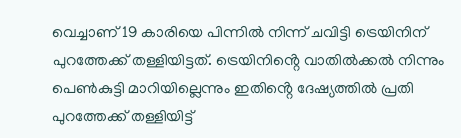വെച്ചാണ് 19 കാരിയെ പിന്നിൽ നിന്ന് ചവിട്ടി ട്രെയിനിന് പുറത്തേക്ക് തള്ളിയിട്ടത്. ട്രെയിനിൻ്റെ വാതിൽക്കൽ നിന്നും പെൺകുട്ടി മാറിയില്ലെന്നും ഇതിൻ്റെ ദേഷ്യത്തിൽ പ്രതി പുറത്തേക്ക് തള്ളിയിട്ട്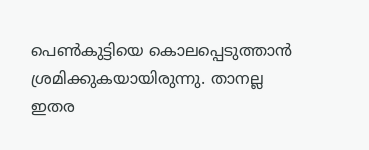പെൺകുട്ടിയെ കൊലപ്പെടുത്താൻ ശ്രമിക്കുകയായിരുന്നു. താനല്ല ഇതര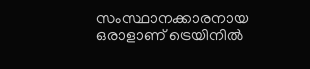സംസ്ഥാനക്കാരനായ ഒരാളാണ് ട്രെയിനില്‍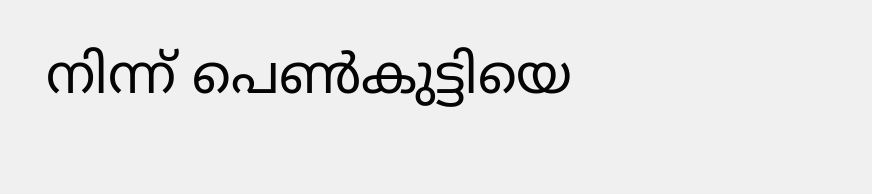നിന്ന് പെണ്‍കുട്ടിയെ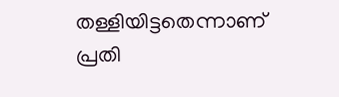തള്ളിയിട്ടതെന്നാണ് പ്രതി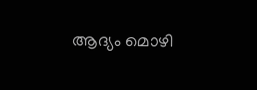ആദ്യം മൊഴി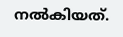നല്‍കിയത്.